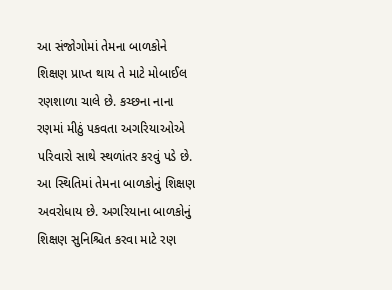આ સંજોગોમાં તેમના બાળકોને શિક્ષણ પ્રાપ્ત થાય તે માટે મોબાઈલ રણશાળા ચાલે છે. કચ્છના નાના રણમાં મીઠું પકવતા અગરિયાઓએ પરિવારો સાથે સ્થળાંતર કરવું પડે છે. આ સ્થિતિમાં તેમના બાળકોનું શિક્ષણ અવરોધાય છે. અગરિયાના બાળકોનું શિક્ષણ સુનિશ્ચિત કરવા માટે રણ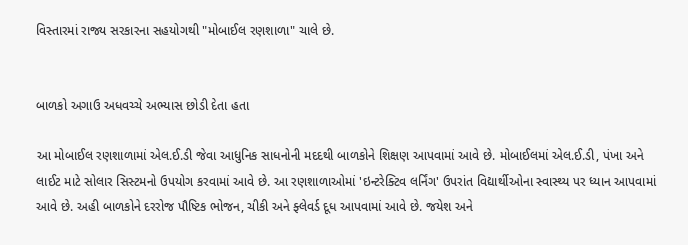વિસ્તારમાં રાજ્ય સરકારના સહયોગથી "મોબાઈલ રણશાળા" ચાલે છે.


બાળકો અગાઉ અધવચ્ચે અભ્યાસ છોડી દેતા હતા

આ મોબાઈલ રણશાળામાં એલ.ઈ.ડી જેવા આધુનિક સાધનોની મદદથી બાળકોને શિક્ષણ આપવામાં આવે છે. મોબાઈલમાં એલ.ઈ.ડી, પંખા અને લાઈટ માટે સોલાર સિસ્ટમનો ઉપયોગ કરવામાં આવે છે. આ રણશાળાઓમાં 'ઇન્ટરેક્ટિવ લર્નિંગ' ઉપરાંત વિદ્યાર્થીઓના સ્વાસ્થ્ય પર ધ્યાન આપવામાં આવે છે. અહી બાળકોને દરરોજ પૌષ્ટિક ભોજન, ચીકી અને ફ્લેવર્ડ દૂધ આપવામાં આવે છે. જયેશ અને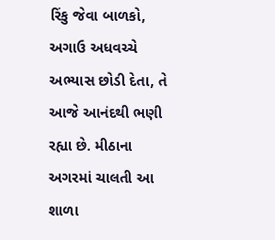રિંકુ જેવા બાળકો, અગાઉ અધવચ્ચે અભ્યાસ છોડી દેતા, તે આજે આનંદથી ભણી રહ્યા છે. મીઠાના અગરમાં ચાલતી આ શાળા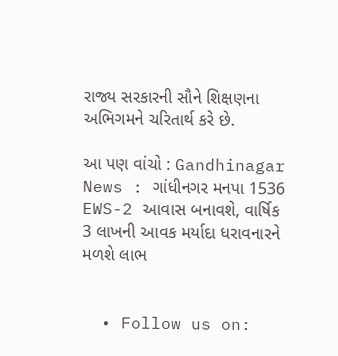રાજ્ય સરકારની સૌને શિક્ષણના અભિગમને ચરિતાર્થ કરે છે.

આ પણ વાંચો : Gandhinagar News : ગાંધીનગર મનપા 1536 EWS-2 આવાસ બનાવશે, વાર્ષિક 3 લાખની આવક મર્યાદા ધરાવનારને મળશે લાભ


  • Follow us on: